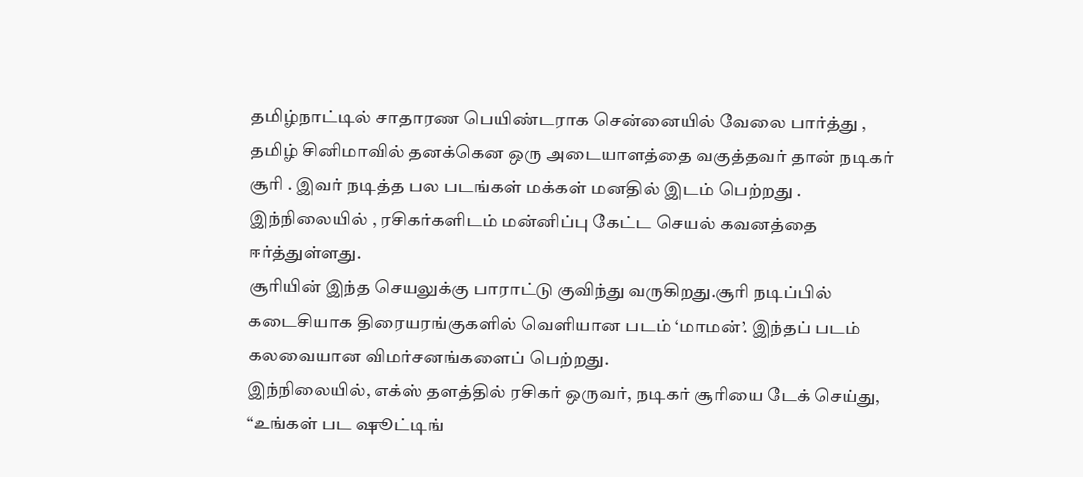தமிழ்நாட்டில் சாதாரண பெயிண்டராக சென்னையில் வேலை பார்த்து , தமிழ் சினிமாவில் தனக்கென ஒரு அடையாளத்தை வகுத்தவர் தான் நடிகர் சூரி . இவர் நடித்த பல படங்கள் மக்கள் மனதில் இடம் பெற்றது . இந்நிலையில் , ரசிகர்களிடம் மன்னிப்பு கேட்ட செயல் கவனத்தை ஈர்த்துள்ளது.
சூரியின் இந்த செயலுக்கு பாராட்டு குவிந்து வருகிறது.சூரி நடிப்பில் கடைசியாக திரையரங்குகளில் வெளியான படம் ‘மாமன்’. இந்தப் படம் கலவையான விமர்சனங்களைப் பெற்றது.
இந்நிலையில், எக்ஸ் தளத்தில் ரசிகர் ஒருவர், நடிகர் சூரியை டேக் செய்து, “உங்கள் பட ஷூட்டிங்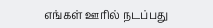எங்கள் ஊரில் நடப்பது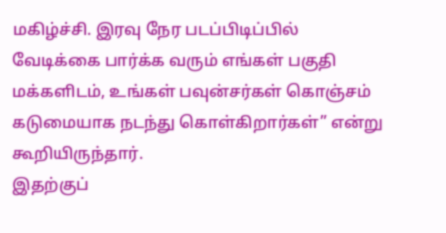மகிழ்ச்சி. இரவு நேர படப்பிடிப்பில் வேடிக்கை பார்க்க வரும் எங்கள் பகுதி மக்களிடம், உங்கள் பவுன்சர்கள் கொஞ்சம் கடுமையாக நடந்து கொள்கிறார்கள்” என்று கூறியிருந்தார்.
இதற்குப்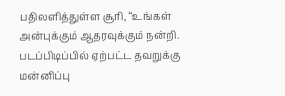பதிலளித்துள்ள சூரி, “உங்கள் அன்புக்கும் ஆதரவுக்கும் நன்றி. படப்பிடிப்பில் ஏற்பட்ட தவறுக்கு மன்னிப்பு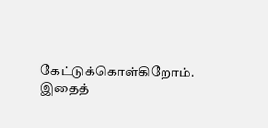கேட்டுக்கொள்கிறோம். இதைத்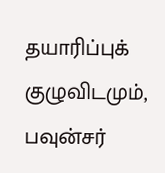தயாரிப்புக் குழுவிடமும், பவுன்சர்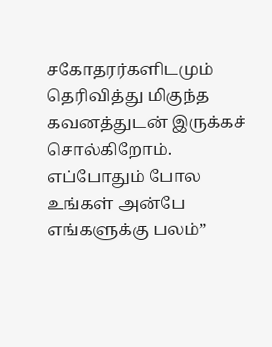சகோதரர்களிடமும் தெரிவித்து மிகுந்த கவனத்துடன் இருக்கச் சொல்கிறோம். எப்போதும் போல உங்கள் அன்பே எங்களுக்கு பலம்”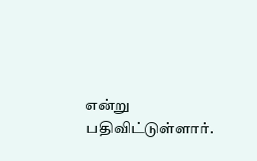என்று பதிவிட்டுள்ளார்.